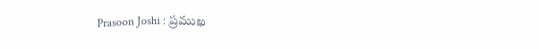Prasoon Joshi : ప్రముఖ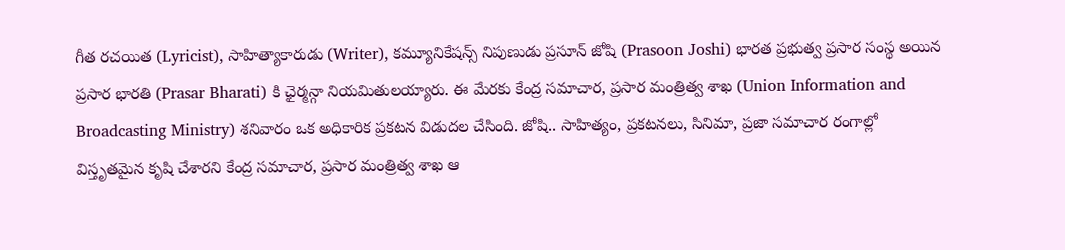గీత రచయిత (Lyricist), సాహిత్యాకారుడు (Writer), కమ్యూనికేషన్స్ నిపుణుడు ప్రసూన్ జోషి (Prasoon Joshi) భారత ప్రభుత్వ ప్రసార సంస్థ అయిన ప్రసార భారతి (Prasar Bharati) కి ఛైర్మన్గా నియమితులయ్యారు. ఈ మేరకు కేంద్ర సమాచార, ప్రసార మంత్రిత్వ శాఖ (Union Information and Broadcasting Ministry) శనివారం ఒక అధికారిక ప్రకటన విడుదల చేసింది. జోషి.. సాహిత్యం, ప్రకటనలు, సినిమా, ప్రజా సమాచార రంగాల్లో విస్తృతమైన కృషి చేశారని కేంద్ర సమాచార, ప్రసార మంత్రిత్వ శాఖ ఆ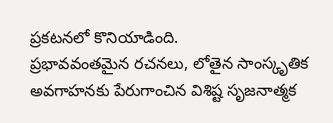ప్రకటనలో కొనియాడింది.
ప్రభావవంతమైన రచనలు, లోతైన సాంస్కృతిక అవగాహనకు పేరుగాంచిన విశిష్ట సృజనాత్మక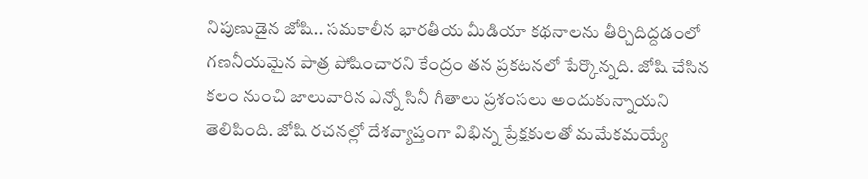నిపుణుడైన జోషి.. సమకాలీన భారతీయ మీడియా కథనాలను తీర్చిదిద్దడంలో గణనీయమైన పాత్ర పోషించారని కేంద్రం తన ప్రకటనలో పేర్కొన్నది. జోషి చేసిన కలం నుంచి జాలువారిన ఎన్నో సినీ గీతాలు ప్రశంసలు అందుకున్నాయని తెలిపింది. జోషి రచనల్లో దేశవ్యాప్తంగా విభిన్న ప్రేక్షకులతో మమేకమయ్యే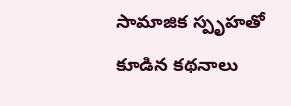సామాజిక స్పృహతో కూడిన కథనాలు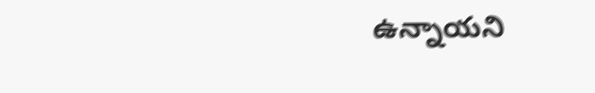ఉన్నాయని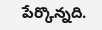పేర్కొన్నది.